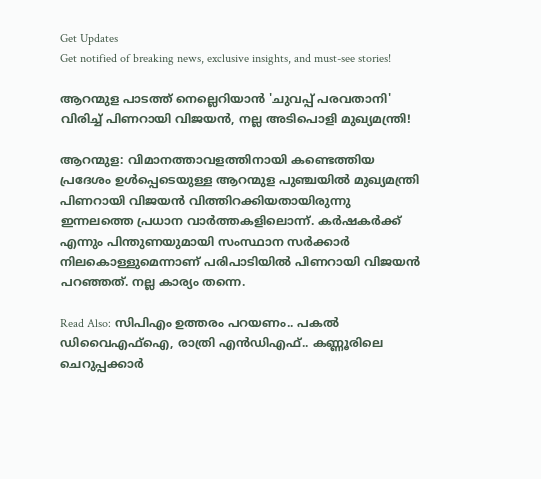Get Updates
Get notified of breaking news, exclusive insights, and must-see stories!

ആറന്മുള പാടത്ത് നെല്ലെറിയാന്‍ 'ചുവപ്പ് പരവതാനി' വിരിച്ച് പിണറായി വിജയന്‍, നല്ല അടിപൊളി മുഖ്യമന്ത്രി!

ആറന്മുള: വിമാനത്താവളത്തിനായി കണ്ടെത്തിയ പ്രദേശം ഉള്‍പ്പെടെയുള്ള ആറന്മുള പുഞ്ചയില്‍ മുഖ്യമന്ത്രി പിണറായി വിജയന്‍ വിത്തിറക്കിയതായിരുന്നു ഇന്നലത്തെ പ്രധാന വാര്‍ത്തകളിലൊന്ന്. കര്‍ഷകര്‍ക്ക് എന്നും പിന്തുണയുമായി സംസ്ഥാന സര്‍ക്കാര്‍ നിലകൊള്ളുമെന്നാണ് പരിപാടിയില്‍ പിണറായി വിജയന്‍ പറഞ്ഞത്. നല്ല കാര്യം തന്നെ.

Read Also: സിപിഎം ഉത്തരം പറയണം.. പകല്‍ ഡിവൈഎഫ്‌ഐ, രാത്രി എന്‍ഡിഎഫ്.. കണ്ണൂരിലെ ചെറുപ്പക്കാര്‍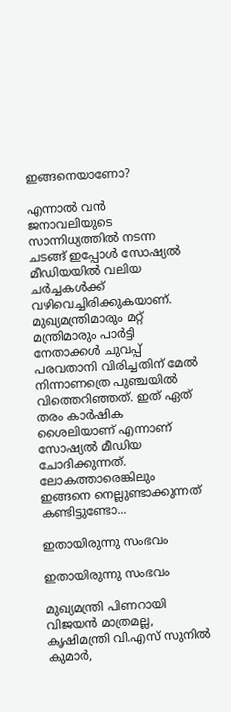ഇങ്ങനെയാണോ?

എന്നാല്‍ വന്‍ ജനാവലിയുടെ സാന്നിധ്യത്തില്‍ നടന്ന ചടങ്ങ് ഇപ്പോള്‍ സോഷ്യല്‍ മീഡിയയില്‍ വലിയ ചര്‍ച്ചകള്‍ക്ക് വഴിവെച്ചിരിക്കുകയാണ്. മുഖ്യമന്ത്രിമാരും മറ്റ് മന്ത്രിമാരും പാര്‍ട്ടി നേതാക്കള്‍ ചുവപ്പ് പരവതാനി വിരിച്ചതിന് മേല്‍ നിന്നാണത്രെ പുഞ്ചയില്‍ വിത്തെറിഞ്ഞത്. ഇത് ഏത് തരം കാര്‍ഷിക ശൈലിയാണ് എന്നാണ് സോഷ്യല്‍ മീഡിയ ചോദിക്കുന്നത്. ലോകത്താരെങ്കിലും ഇങ്ങനെ നെല്ലുണ്ടാക്കുന്നത് കണ്ടിട്ടുണ്ടോ...

ഇതായിരുന്നു സംഭവം

ഇതായിരുന്നു സംഭവം

മുഖ്യമന്ത്രി പിണറായി വിജയന്‍ മാത്രമല്ല, കൃഷിമന്ത്രി വി.എസ് സുനില്‍ കുമാര്‍,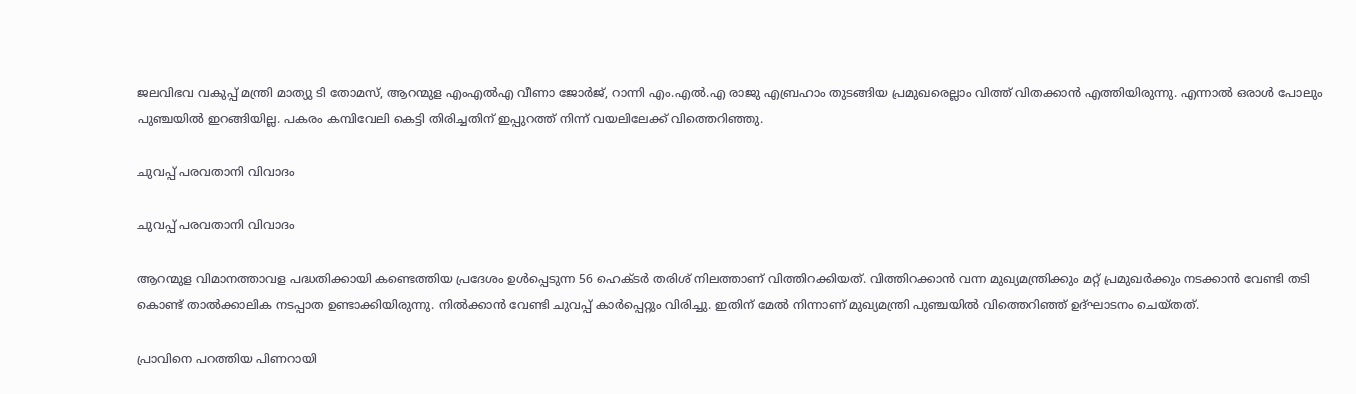ജലവിഭവ വകുപ്പ് മന്ത്രി മാത്യു ടി തോമസ്, ആറന്മുള എംഎല്‍എ വീണാ ജോര്‍ജ്, റാന്നി എം.എല്‍.എ രാജു എബ്രഹാം തുടങ്ങിയ പ്രമുഖരെല്ലാം വിത്ത് വിതക്കാന്‍ എത്തിയിരുന്നു. എന്നാല്‍ ഒരാള്‍ പോലും പുഞ്ചയില്‍ ഇറങ്ങിയില്ല. പകരം കമ്പിവേലി കെട്ടി തിരിച്ചതിന് ഇപ്പുറത്ത് നിന്ന് വയലിലേക്ക് വിത്തെറിഞ്ഞു.

ചുവപ്പ് പരവതാനി വിവാദം

ചുവപ്പ് പരവതാനി വിവാദം

ആറന്മുള വിമാനത്താവള പദ്ധതിക്കായി കണ്ടെത്തിയ പ്രദേശം ഉള്‍പ്പെടുന്ന 56 ഹെക്ടര്‍ തരിശ് നിലത്താണ് വിത്തിറക്കിയത്. വിത്തിറക്കാന്‍ വന്ന മുഖ്യമന്ത്രിക്കും മറ്റ് പ്രമുഖര്‍ക്കും നടക്കാന്‍ വേണ്ടി തടി കൊണ്ട് താല്‍ക്കാലിക നടപ്പാത ഉണ്ടാക്കിയിരുന്നു. നില്‍ക്കാന്‍ വേണ്ടി ചുവപ്പ് കാര്‍പ്പെറ്റും വിരിച്ചു. ഇതിന് മേല്‍ നിന്നാണ് മുഖ്യമന്ത്രി പുഞ്ചയില്‍ വിത്തെറിഞ്ഞ് ഉദ്ഘാടനം ചെയ്തത്.

പ്രാവിനെ പറത്തിയ പിണറായി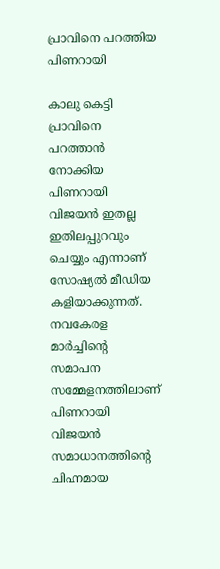പ്രാവിനെ പറത്തിയ പിണറായി

കാലു കെട്ടി പ്രാവിനെ പറത്താന്‍ നോക്കിയ പിണറായി വിജയന്‍ ഇതല്ല ഇതിലപ്പുറവും ചെയ്യും എന്നാണ് സോഷ്യല്‍ മീഡിയ കളിയാക്കുന്നത്. നവകേരള മാര്‍ച്ചിന്റെ സമാപന സമ്മേളനത്തിലാണ് പിണറായി വിജയന്‍ സമാധാനത്തിന്റെ ചിഹ്നമായ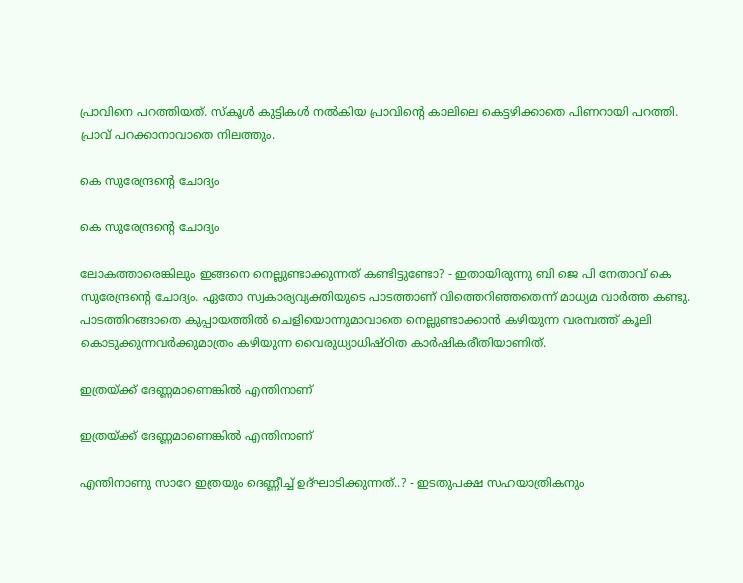പ്രാവിനെ പറത്തിയത്. സ്‌കൂള്‍ കുട്ടികള്‍ നല്‍കിയ പ്രാവിന്റെ കാലിലെ കെട്ടഴിക്കാതെ പിണറായി പറത്തി. പ്രാവ് പറക്കാനാവാതെ നിലത്തും.

കെ സുരേന്ദ്രന്റെ ചോദ്യം

കെ സുരേന്ദ്രന്റെ ചോദ്യം

ലോകത്താരെങ്കിലും ഇങ്ങനെ നെല്ലുണ്ടാക്കുന്നത് കണ്ടിട്ടുണ്ടോ? - ഇതായിരുന്നു ബി ജെ പി നേതാവ് കെ സുരേന്ദ്രന്റെ ചോദ്യം. ഏതോ സ്വകാര്യവ്യക്തിയുടെ പാടത്താണ് വിത്തെറിഞ്ഞതെന്ന് മാധ്യമ വാര്‍ത്ത കണ്ടു. പാടത്തിറങ്ങാതെ കുപ്പായത്തില്‍ ചെളിയൊന്നുമാവാതെ നെല്ലുണ്ടാക്കാന്‍ കഴിയുന്ന വരമ്പത്ത് കൂലി കൊടുക്കുന്നവര്‍ക്കുമാത്രം കഴിയുന്ന വൈരുധ്യാധിഷ്ഠിത കാര്‍ഷികരീതിയാണിത്.

ഇത്രയ്ക്ക് ദേണ്ണമാണെങ്കില്‍ എന്തിനാണ്

ഇത്രയ്ക്ക് ദേണ്ണമാണെങ്കില്‍ എന്തിനാണ്

എന്തിനാണു സാറേ ഇത്രയും ദെണ്ണീച്ച് ഉദ്ഘാടിക്കുന്നത്..? - ഇടതുപക്ഷ സഹയാത്രികനും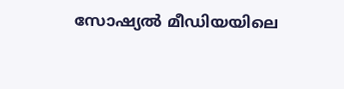സോഷ്യല്‍ മീഡിയയിലെ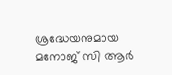ശ്രദ്ധേയനുമായ മനോജ് സി ആര്‍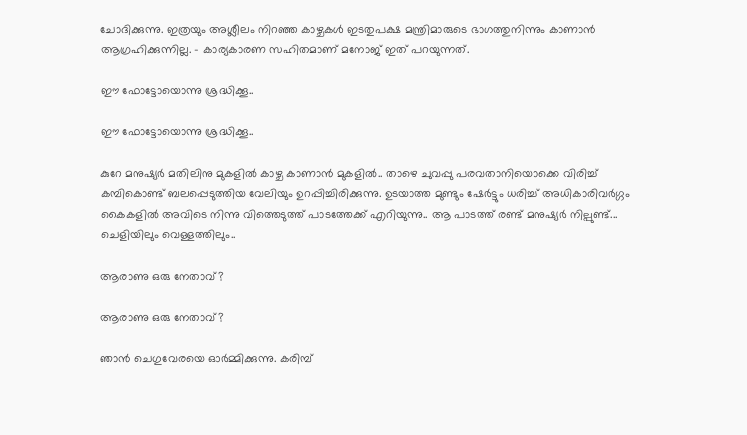ചോദിക്കുന്നു. ഇത്രയും അശ്ലീലം നിറഞ്ഞ കാഴ്ചകള്‍ ഇടതുപക്ഷ മന്ത്രിമാരുടെ ഭാഗത്തുനിന്നും കാണാന്‍ ആഗ്രഹിക്കുന്നില്ല. - കാര്യകാരണ സഹിതമാണ് മനോജ് ഇത് പറയുന്നത്.

ഈ ഫോട്ടോയൊന്നു ശ്രദ്ധിക്കൂ..

ഈ ഫോട്ടോയൊന്നു ശ്രദ്ധിക്കൂ..

കുറേ മനുഷ്യര്‍ മതിലിനു മുകളില്‍ കാഴ്ച കാണാന്‍ മുകളില്‍.. താഴെ ചുവപ്പു പരവതാനിയൊക്കെ വിരിച്ച് കമ്പികൊണ്ട് ബലപ്പെടുത്തിയ വേലിയും ഉറപ്പിച്ചിരിക്കുന്നു. ഉടയാത്ത മുണ്ടും ഷേര്‍ട്ടും ധരിച്ച് അധികാരിവര്‍ഗ്ഗം കൈകളില്‍ അവിടെ നിന്നു വിത്തെടുത്ത് പാടത്തേക്ക് എറിയുന്നു.. ആ പാടത്ത് രണ്ട് മനുഷ്യര്‍ നില്പുണ്ട്... ചെളിയിലും വെള്ളത്തിലും..

ആരാണു ഒരു നേതാവ്?

ആരാണു ഒരു നേതാവ്?

ഞാന്‍ ചെഗുവേരയെ ഓര്‍മ്മിക്കുന്നു. കരിമ്പ്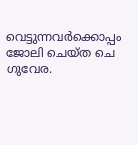വെട്ടുന്നവര്‍ക്കൊപ്പം ജോലി ചെയ്ത ചെ ഗുവേര.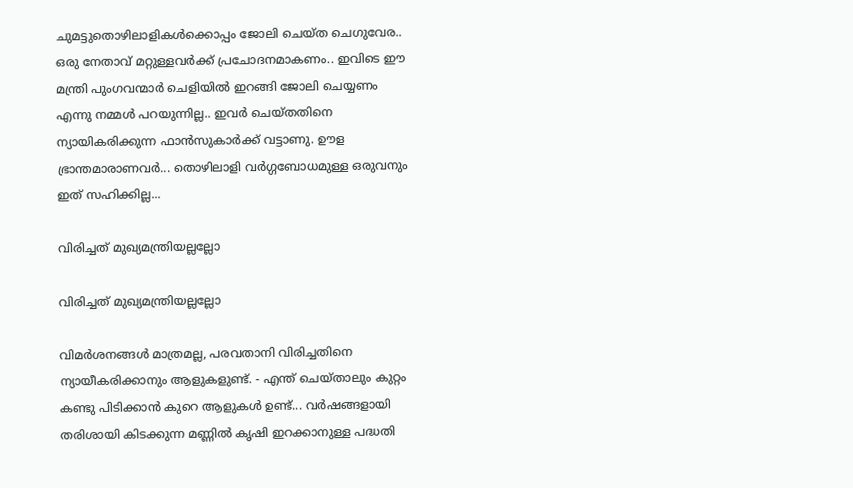ചുമട്ടുതൊഴിലാളികള്‍ക്കൊപ്പം ജോലി ചെയ്ത ചെഗുവേര.. ഒരു നേതാവ് മറ്റുള്ളവര്‍ക്ക് പ്രചോദനമാകണം.. ഇവിടെ ഈ മന്ത്രി പുംഗവന്മാര്‍ ചെളിയില്‍ ഇറങ്ങി ജോലി ചെയ്യണം എന്നു നമ്മള്‍ പറയുന്നില്ല.. ഇവര്‍ ചെയ്തതിനെ ന്യായികരിക്കുന്ന ഫാന്‍സുകാര്‍ക്ക് വട്ടാണു. ഊള ഭ്രാന്തമാരാണവര്‍... തൊഴിലാളി വര്‍ഗ്ഗബോധമുള്ള ഒരുവനും ഇത് സഹിക്കില്ല...

വിരിച്ചത് മുഖ്യമന്ത്രിയല്ലല്ലോ

വിരിച്ചത് മുഖ്യമന്ത്രിയല്ലല്ലോ

വിമര്‍ശനങ്ങള്‍ മാത്രമല്ല, പരവതാനി വിരിച്ചതിനെ ന്യായീകരിക്കാനും ആളുകളുണ്ട്. - എന്ത് ചെയ്താലും കുറ്റം കണ്ടു പിടിക്കാന്‍ കുറെ ആളുകള്‍ ഉണ്ട്... വര്‍ഷങ്ങളായി തരിശായി കിടക്കുന്ന മണ്ണില്‍ കൃഷി ഇറക്കാനുള്ള പദ്ധതി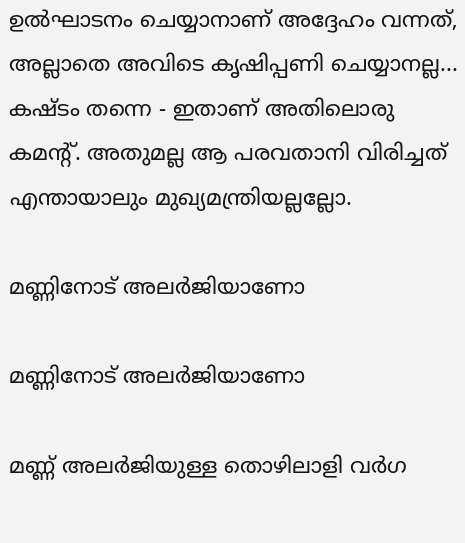ഉല്‍ഘാടനം ചെയ്യാനാണ് അദ്ദേഹം വന്നത്, അല്ലാതെ അവിടെ കൃഷിപ്പണി ചെയ്യാനല്ല... കഷ്ടം തന്നെ - ഇതാണ് അതിലൊരു കമന്റ്. അതുമല്ല ആ പരവതാനി വിരിച്ചത് എന്തായാലും മുഖ്യമന്ത്രിയല്ലല്ലോ.

മണ്ണിനോട് അലര്‍ജിയാണോ

മണ്ണിനോട് അലര്‍ജിയാണോ

മണ്ണ് അലര്‍ജിയുള്ള തൊഴിലാളി വര്‍ഗ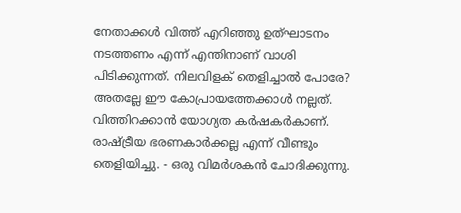നേതാക്കള്‍ വിത്ത് എറിഞ്ഞു ഉത്ഘാടനം നടത്തണം എന്ന് എന്തിനാണ് വാശി പിടിക്കുന്നത്. നിലവിളക് തെളിച്ചാല്‍ പോരേ? അതല്ലേ ഈ കോപ്രായത്തേക്കാള്‍ നല്ലത്. വിത്തിറക്കാന്‍ യോഗ്യത കര്‍ഷകര്‍കാണ്. രാഷ്ട്രീയ ഭരണകാര്‍ക്കല്ല എന്ന് വീണ്ടും തെളിയിച്ചു. - ഒരു വിമര്‍ശകന്‍ ചോദിക്കുന്നു.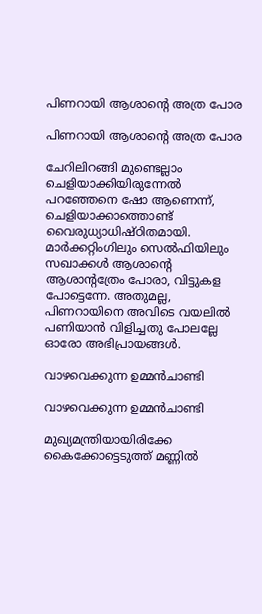പിണറായി ആശാന്റെ അത്ര പോര

പിണറായി ആശാന്റെ അത്ര പോര

ചേറിലിറങ്ങി മുണ്ടെല്ലാം ചെളിയാക്കിയിരുന്നേല്‍ പറഞ്ഞേനെ ഷോ ആണെന്ന്, ചെളിയാക്കാത്തൊണ്ട് വൈരുധ്യാധിഷ്ഠിതമായി. മാര്‍ക്കറ്റിംഗിലും സെല്‍ഫിയിലും സഖാക്കള്‍ ആശാന്റെ ആശാന്റത്രേം പോരാ, വിട്ടുകള പോട്ടെന്നേ. അതുമല്ല, പിണറായിനെ അവിടെ വയലില്‍ പണിയാന്‍ വിളിച്ചതു പോലല്ലേ ഓരോ അഭിപ്രായങ്ങള്‍.

വാഴവെക്കുന്ന ഉമ്മന്‍ചാണ്ടി

വാഴവെക്കുന്ന ഉമ്മന്‍ചാണ്ടി

മുഖ്യമന്ത്രിയായിരിക്കേ കൈക്കോട്ടെടുത്ത് മണ്ണില്‍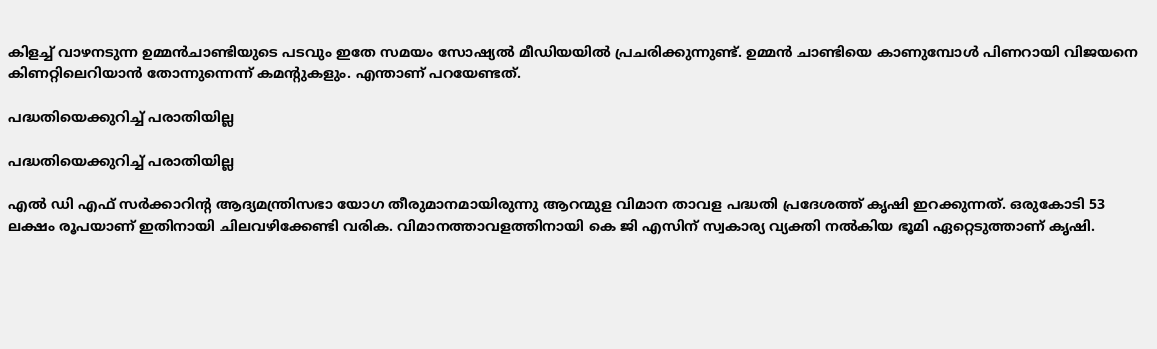കിളച്ച് വാഴനടുന്ന ഉമ്മന്‍ചാണ്ടിയുടെ പടവും ഇതേ സമയം സോഷ്യല്‍ മീഡിയയില്‍ പ്രചരിക്കുന്നുണ്ട്. ഉമ്മന്‍ ചാണ്ടിയെ കാണുമ്പോള്‍ പിണറായി വിജയനെ കിണറ്റിലെറിയാന്‍ തോന്നുന്നെന്ന് കമന്റുകളും. എന്താണ് പറയേണ്ടത്.

പദ്ധതിയെക്കുറിച്ച് പരാതിയില്ല

പദ്ധതിയെക്കുറിച്ച് പരാതിയില്ല

എല്‍ ഡി എഫ് സര്‍ക്കാറിന്റ ആദ്യമന്ത്രിസഭാ യോഗ തീരുമാനമായിരുന്നു ആറന്മുള വിമാന താവള പദ്ധതി പ്രദേശത്ത് കൃഷി ഇറക്കുന്നത്. ഒരുകോടി 53 ലക്ഷം രൂപയാണ് ഇതിനായി ചിലവഴിക്കേണ്ടി വരിക. വിമാനത്താവളത്തിനായി കെ ജി എസിന് സ്വകാര്യ വ്യക്തി നല്‍കിയ ഭൂമി ഏറ്റെടുത്താണ് കൃഷി.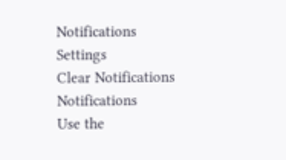Notifications
Settings
Clear Notifications
Notifications
Use the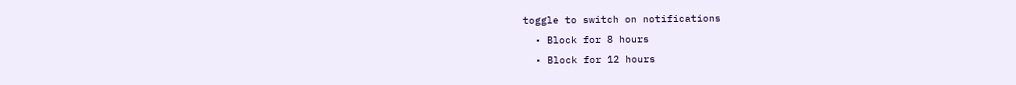toggle to switch on notifications
  • Block for 8 hours
  • Block for 12 hours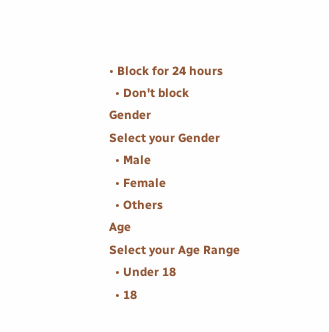• Block for 24 hours
  • Don't block
Gender
Select your Gender
  • Male
  • Female
  • Others
Age
Select your Age Range
  • Under 18
  • 18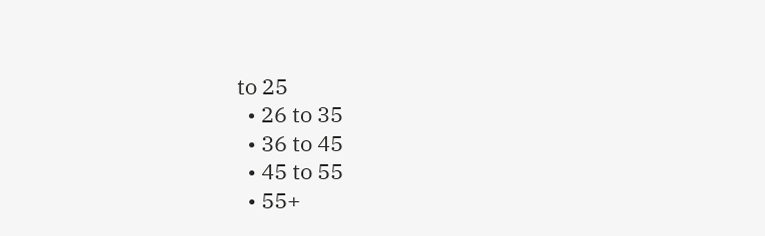to 25
  • 26 to 35
  • 36 to 45
  • 45 to 55
  • 55+